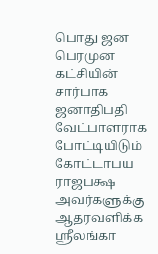பொது ஜன பெரமுன கட்சியின் சார்பாக ஜனாதிபதி வேட்பாளராக போட்டியிடும் கோட்டாபய ராஜபக்ஷ அவர்களுக்கு ஆதரவளிக்க ஸ்ரீலங்கா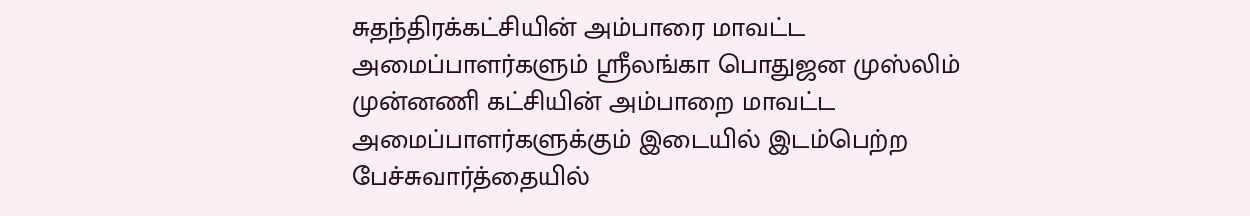சுதந்திரக்கட்சியின் அம்பாரை மாவட்ட
அமைப்பாளர்களும் ஸ்ரீலங்கா பொதுஜன முஸ்லிம் முன்னணி கட்சியின் அம்பாறை மாவட்ட
அமைப்பாளர்களுக்கும் இடையில் இடம்பெற்ற பேச்சுவார்த்தையில்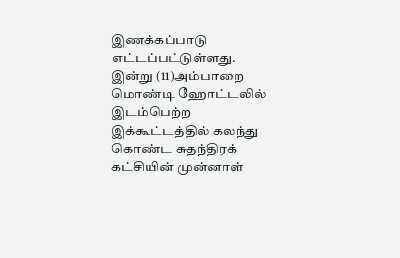இணக்கப்பாடு எட்டப்பட்டுள்ளது.
இன்று (11)அம்பாறை மொண்டி ஹோட்டலில் இடம்பெற்ற இக்கூட்டத்தில் கலந்து கொண்ட சுதந்திரக் கட்சியின் முன்னாள்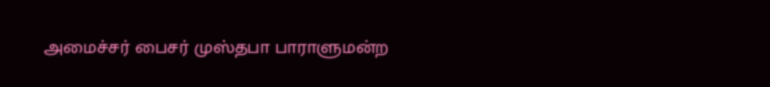அமைச்சர் பைசர் முஸ்தபா பாராளுமன்ற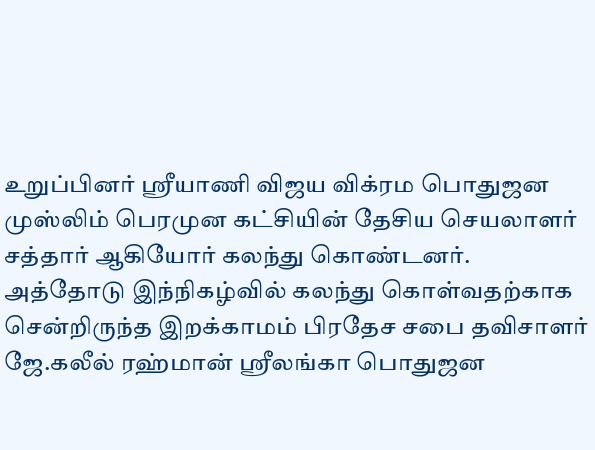உறுப்பினர் ஸ்ரீயாணி விஜய விக்ரம பொதுஜன முஸ்லிம் பெரமுன கட்சியின் தேசிய செயலாளர் சத்தார் ஆகியோர் கலந்து கொண்டனர்.
அத்தோடு இந்நிகழ்வில் கலந்து கொள்வதற்காக சென்றிருந்த இறக்காமம் பிரதேச சபை தவிசாளர் ஜே.கலீல் ரஹ்மான் ஸ்ரீலங்கா பொதுஜன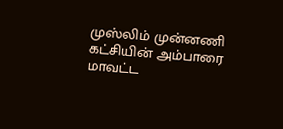முஸ்லிம் முன்னணி கட்சியின் அம்பாரை மாவட்ட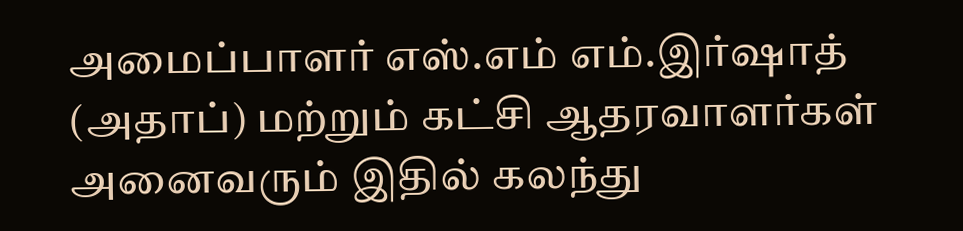அமைப்பாளர் எஸ்.எம் எம்.இர்ஷாத் (அதாப்) மற்றும் கட்சி ஆதரவாளர்கள் அனைவரும் இதில் கலந்து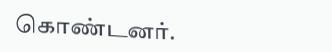கொண்டனர்.